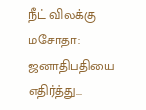நீட் விலக்கு மசோதா: ஜனாதிபதியை எதிர்த்து...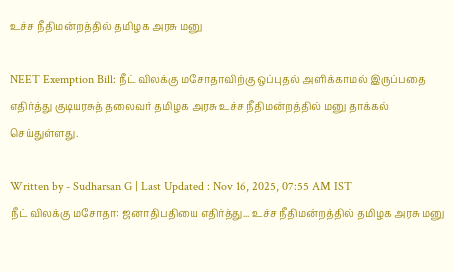உச்ச நீதிமன்றத்தில் தமிழக அரசு மனு

NEET Exemption Bill: நீட் விலக்கு மசோதாவிற்கு ஒப்புதல் அளிக்காமல் இருப்பதை எதிர்த்து குடியரசுத் தலைவர் தமிழக அரசு உச்ச நீதிமன்றத்தில் மனு தாக்கல் செய்துள்ளது.

Written by - Sudharsan G | Last Updated : Nov 16, 2025, 07:55 AM IST
நீட் விலக்கு மசோதா: ஜனாதிபதியை எதிர்த்து... உச்ச நீதிமன்றத்தில் தமிழக அரசு மனு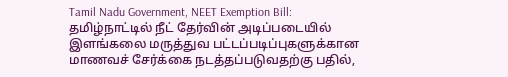Tamil Nadu Government, NEET Exemption Bill: தமிழ்நாட்டில் நீட் தேர்வின் அடிப்படையில் இளங்கலை மருத்துவ பட்டப்படிப்புகளுக்கான மாணவச் சேர்க்கை நடத்தப்படுவதற்கு பதில்,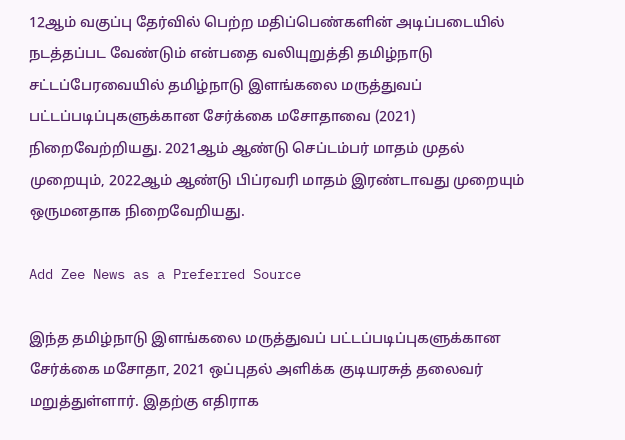12ஆம் வகுப்பு தேர்வில் பெற்ற மதிப்பெண்களின் அடிப்படையில் நடத்தப்பட வேண்டும் என்பதை வலியுறுத்தி தமிழ்நாடு சட்டப்பேரவையில் தமிழ்நாடு இளங்கலை மருத்துவப் பட்டப்படிப்புகளுக்கான சேர்க்கை மசோதாவை (2021) நிறைவேற்றியது. 2021ஆம் ஆண்டு செப்டம்பர் மாதம் முதல் முறையும், 2022ஆம் ஆண்டு பிப்ரவரி மாதம் இரண்டாவது முறையும் ஒருமனதாக நிறைவேறியது.

Add Zee News as a Preferred Source

இந்த தமிழ்நாடு இளங்கலை மருத்துவப் பட்டப்படிப்புகளுக்கான சேர்க்கை மசோதா, 2021 ஒப்புதல் அளிக்க குடியரசுத் தலைவர் மறுத்துள்ளார். இதற்கு எதிராக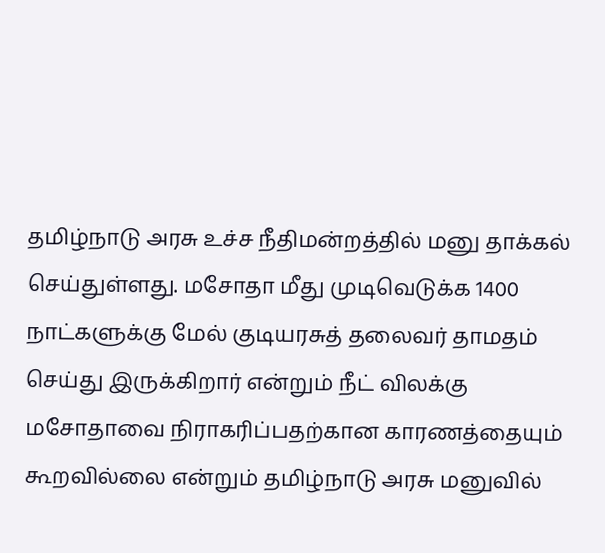தமிழ்நாடு அரசு உச்ச நீதிமன்றத்தில் மனு தாக்கல் செய்துள்ளது. மசோதா மீது முடிவெடுக்க 1400 நாட்களுக்கு மேல் குடியரசுத் தலைவர் தாமதம் செய்து இருக்கிறார் என்றும் நீட் விலக்கு மசோதாவை நிராகரிப்பதற்கான காரணத்தையும் கூறவில்லை என்றும் தமிழ்நாடு அரசு மனுவில்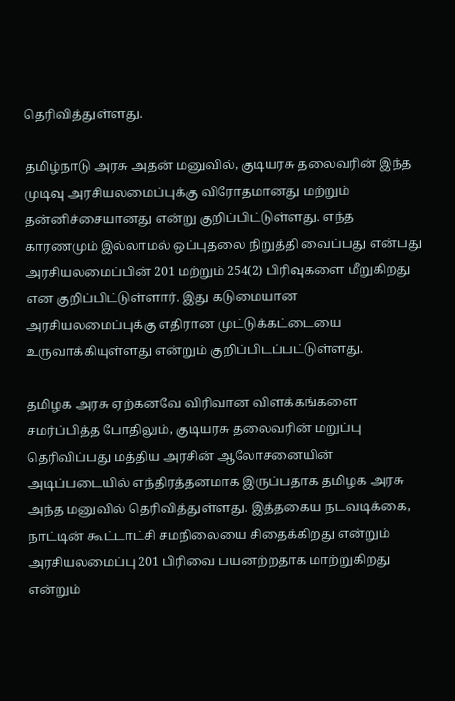தெரிவித்துள்ளது.

தமிழ்நாடு அரசு அதன் மனுவில், குடியரசு தலைவரின் இந்த முடிவு அரசியலமைப்புக்கு விரோதமானது மற்றும் தன்னிச்சையானது என்று குறிப்பிட்டுள்ளது. எந்த காரணமும் இல்லாமல் ஒப்புதலை நிறுத்தி வைப்பது என்பது அரசியலமைப்பின் 201 மற்றும் 254(2) பிரிவுகளை மீறுகிறது என குறிப்பிட்டுள்ளார். இது கடுமையான அரசியலமைப்புக்கு எதிரான முட்டுக்கட்டையை உருவாக்கியுள்ளது என்றும் குறிப்பிடப்பட்டுள்ளது.

தமிழக அரசு ஏற்கனவே விரிவான விளக்கங்களை சமர்ப்பித்த போதிலும், குடியரசு தலைவரின் மறுப்பு தெரிவிப்பது மத்திய அரசின் ஆலோசனையின் அடிப்படையில் எந்திரத்தனமாக இருப்பதாக தமிழக அரசு அந்த மனுவில் தெரிவித்துள்ளது. இத்தகைய நடவடிக்கை, நாட்டின் கூட்டாட்சி சமநிலையை சிதைக்கிறது என்றும் அரசியலமைப்பு 201 பிரிவை பயனற்றதாக மாற்றுகிறது என்றும்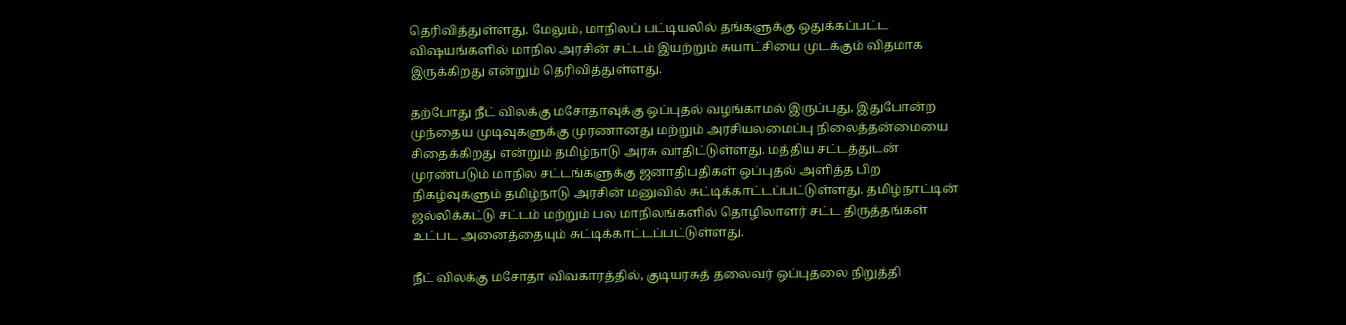தெரிவித்துள்ளது. மேலும், மாநிலப் பட்டியலில் தங்களுக்கு ஒதுக்கப்பட்ட விஷயங்களில் மாநில அரசின் சட்டம் இயற்றும் சுயாட்சியை முடக்கும் விதமாக இருக்கிறது என்றும் தெரிவித்துள்ளது.

தற்போது நீட் விலக்கு மசோதாவுக்கு ஒப்புதல் வழங்காமல் இருப்பது, இதுபோன்ற முந்தைய முடிவுகளுக்கு முரணானது மற்றும் அரசியலமைப்பு நிலைத்தன்மையை சிதைக்கிறது என்றும் தமிழ்நாடு அரசு வாதிட்டுள்ளது. மத்திய சட்டத்துடன் முரண்படும் மாநில சட்டங்களுக்கு ஜனாதிபதிகள் ஒப்புதல் அளித்த பிற நிகழ்வுகளும் தமிழ்நாடு அரசின் மனுவில் சுட்டிக்காட்டப்பட்டுள்ளது. தமிழ்நாட்டின் ஜல்லிக்கட்டு சட்டம் மற்றும் பல மாநிலங்களில் தொழிலாளர் சட்ட திருத்தங்கள் உட்பட அனைத்தையும் சுட்டிக்காட்டப்பட்டுள்ளது.

நீட் விலக்கு மசோதா விவகாரத்தில், குடியரசுத் தலைவர் ஒப்புதலை நிறுத்தி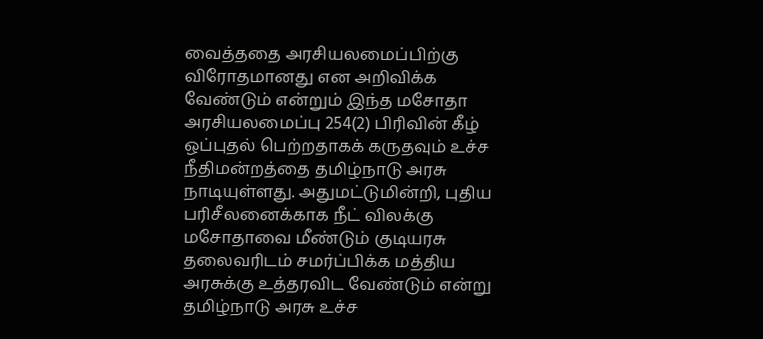வைத்ததை அரசியலமைப்பிற்கு விரோதமானது என அறிவிக்க வேண்டும் என்றும் இந்த மசோதா அரசியலமைப்பு 254(2) பிரிவின் கீழ் ஒப்புதல் பெற்றதாகக் கருதவும் உச்ச நீதிமன்றத்தை தமிழ்நாடு அரசு நாடியுள்ளது. அதுமட்டுமின்றி, புதிய பரிசீலனைக்காக நீட் விலக்கு மசோதாவை மீண்டும் குடியரசு தலைவரிடம் சமர்ப்பிக்க மத்திய அரசுக்கு உத்தரவிட வேண்டும் என்று தமிழ்நாடு அரசு உச்ச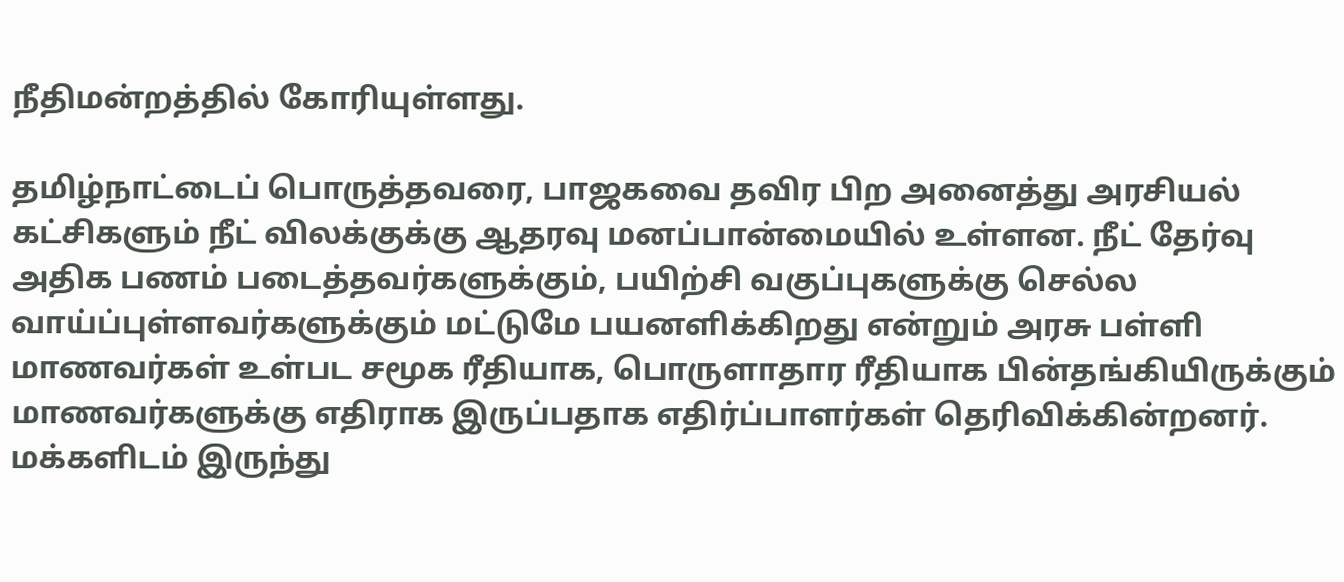நீதிமன்றத்தில் கோரியுள்ளது.

தமிழ்நாட்டைப் பொருத்தவரை, பாஜகவை தவிர பிற அனைத்து அரசியல் கட்சிகளும் நீட் விலக்குக்கு ஆதரவு மனப்பான்மையில் உள்ளன. நீட் தேர்வு அதிக பணம் படைத்தவர்களுக்கும், பயிற்சி வகுப்புகளுக்கு செல்ல வாய்ப்புள்ளவர்களுக்கும் மட்டுமே பயனளிக்கிறது என்றும் அரசு பள்ளி மாணவர்கள் உள்பட சமூக ரீதியாக, பொருளாதார ரீதியாக பின்தங்கியிருக்கும் மாணவர்களுக்கு எதிராக இருப்பதாக எதிர்ப்பாளர்கள் தெரிவிக்கின்றனர். மக்களிடம் இருந்து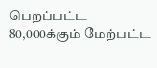பெறப்பட்ட 80,000க்கும் மேற்பட்ட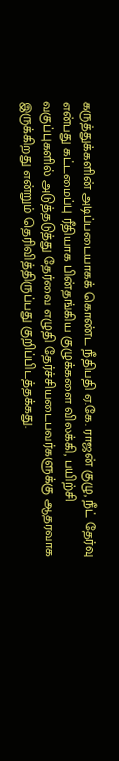கருத்துக்களின் அடிப்படையாகக் கொண்ட நீதிபதி ஏ.கே. ராஜன் குழு, நீட் தேர்வு என்பது கட்டமைப்பு ரீதியாக பின்தங்கிய குழுக்களை விலக்கி, பயிற்சி வகுப்புகளில் அடுத்தடுத்து தேர்வை எழுதி தேர்ச்சியடைபவர்களுக்கு ஆதரவாக இருக்கிறது என்றும் தெரிவித்திருப்பது குறிப்பிடத்தக்கது.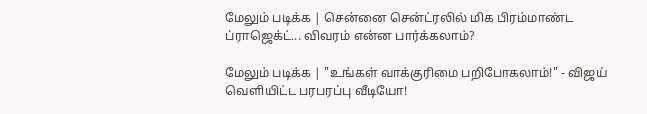மேலும் படிக்க | சென்னை சென்ட்ரலில் மிக பிரம்மாண்ட ப்ராஜெக்ட்... விவரம் என்ன பார்க்கலாம்?

மேலும் படிக்க | "உங்கள் வாக்குரிமை பறிபோகலாம்!" - விஜய் வெளியிட்ட பரபரப்பு வீடியோ!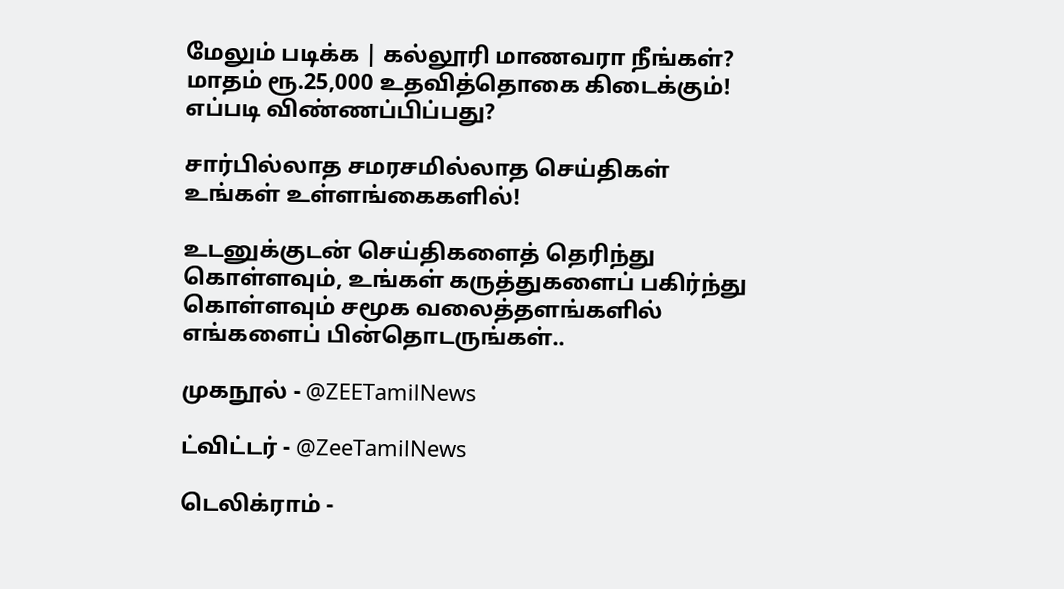மேலும் படிக்க | கல்லூரி மாணவரா நீங்கள்? மாதம் ரூ.25,000 உதவித்தொகை கிடைக்கும்! எப்படி விண்ணப்பிப்பது?

சார்பில்லாத சமரசமில்லாத செய்திகள் உங்கள் உள்ளங்கைகளில்!

உடனுக்குடன் செய்திகளைத் தெரிந்து கொள்ளவும், உங்கள் கருத்துகளைப் பகிர்ந்து கொள்ளவும் சமூக வலைத்தளங்களில் எங்களைப் பின்தொடருங்கள்..

முகநூல் - @ZEETamilNews

ட்விட்டர் - @ZeeTamilNews

டெலிக்ராம் -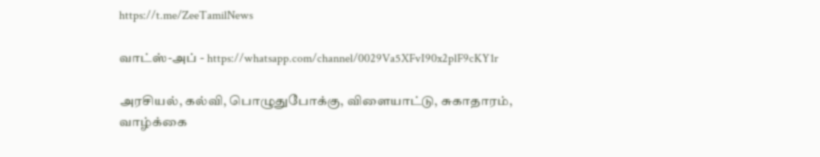https://t.me/ZeeTamilNews

வாட்ஸ்-அப் - https://whatsapp.com/channel/0029Va5XFvI90x2plF9cKY1r

அரசியல், கல்வி, பொழுதுபோக்கு, விளையாட்டு, சுகாதாரம், வாழ்க்கை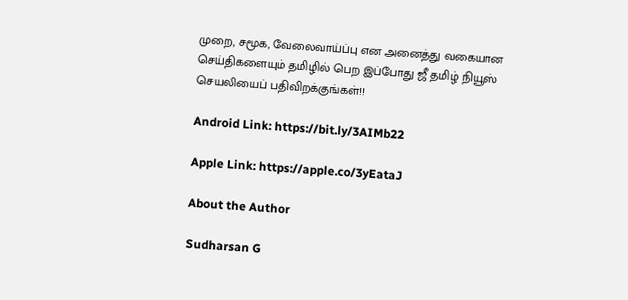முறை, சமூக, வேலைவாய்ப்பு என அனைத்து வகையான செய்திகளையும் தமிழில் பெற இப்போது ஜீ தமிழ் நியூஸ் செயலியைப் பதிவிறக்குங்கள்!!

Android Link: https://bit.ly/3AIMb22

Apple Link: https://apple.co/3yEataJ

About the Author

Sudharsan G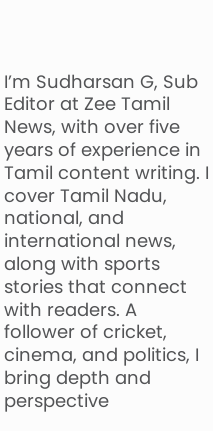I’m Sudharsan G, Sub Editor at Zee Tamil News, with over five years of experience in Tamil content writing. I cover Tamil Nadu, national, and international news, along with sports stories that connect with readers. A follower of cricket, cinema, and politics, I bring depth and perspective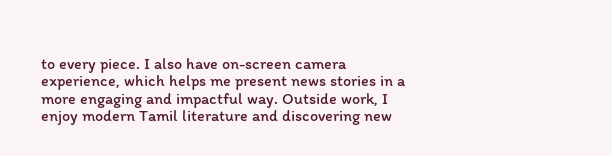to every piece. I also have on-screen camera experience, which helps me present news stories in a more engaging and impactful way. Outside work, I enjoy modern Tamil literature and discovering new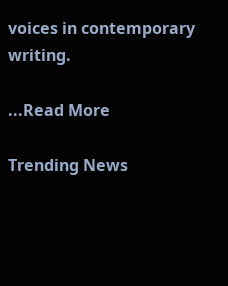voices in contemporary writing.

...Read More

Trending News